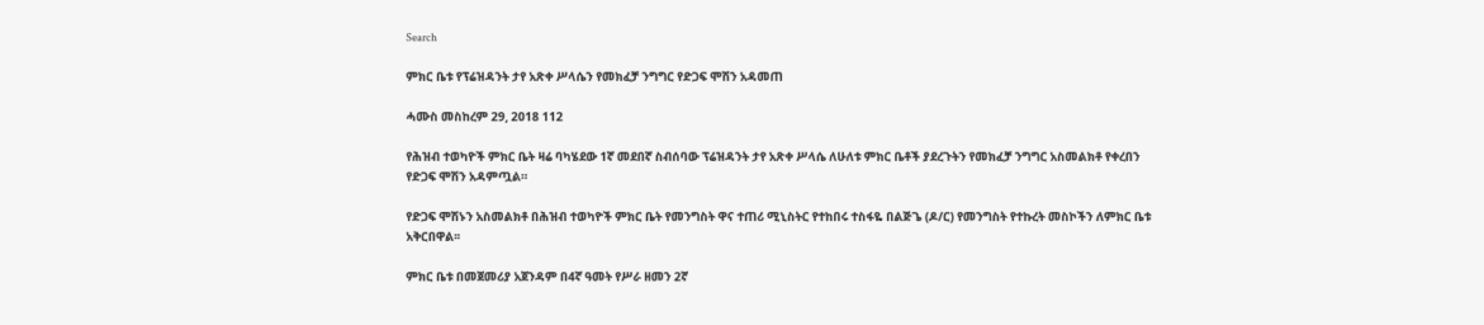Search

ምክር ቤቱ የፕሬዝዳንት ታየ አጽቀ ሥላሴን የመክፈቻ ንግግር የድጋፍ ሞሽን አዳመጠ

ሓሙስ መስከረም 29, 2018 112

የሕዝብ ተወካዮች ምክር ቤት ዛሬ ባካሄደው 1ኛ መደበኛ ስብሰባው ፕሬዝዳንት ታየ አጽቀ ሥላሴ ለሁለቱ ምክር ቤቶች ያደረጉትን የመክፈቻ ንግግር አስመልክቶ የቀረበን የድጋፍ ሞሽን አዳምጧል።

የድጋፍ ሞሽኑን አስመልክቶ በሕዝብ ተወካዮች ምክር ቤት የመንግስት ዋና ተጠሪ ሚኒስትር የተከበሩ ተስፋዬ በልጅጌ (ዶ/ር) የመንግስት የተኩረት መስኮችን ለምክር ቤቱ አቅርበዋል፡፡

ምክር ቤቱ በመጀመሪያ አጀንዳም በ4ኛ ዓመት የሥራ ዘመን 2ኛ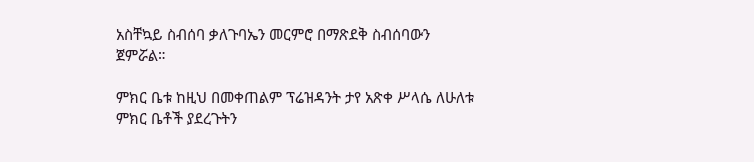አስቸኳይ ስብሰባ ቃለጉባኤን መርምሮ በማጽደቅ ስብሰባውን ጀምሯል።

ምክር ቤቱ ከዚህ በመቀጠልም ፕሬዝዳንት ታየ አጽቀ ሥላሴ ለሁለቱ ምክር ቤቶች ያደረጉትን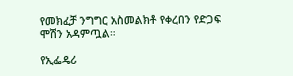የመክፈቻ ንግግር አስመልክቶ የቀረበን የድጋፍ ሞሽን አዳምጧል።

የኢፌዴሪ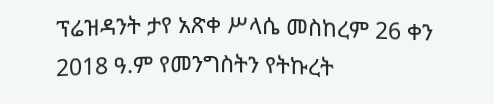ፕሬዝዳንት ታየ አጽቀ ሥላሴ መስከረም 26 ቀን 2018 ዓ.ም የመንግስትን የትኩረት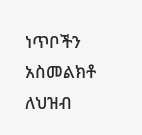ነጥቦችን አስመልክቶ ለህዝብ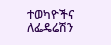ተወካዮችና ለፌዴሬሽን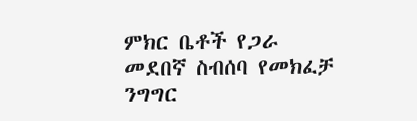ምክር ቤቶች የጋራ መደበኛ ስብሰባ የመክፈቻ ንግግር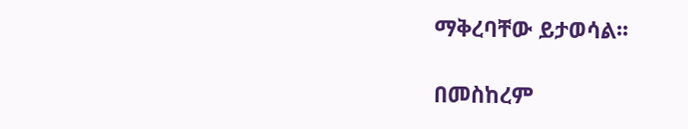ማቅረባቸው ይታወሳል፡፡

በመስከረም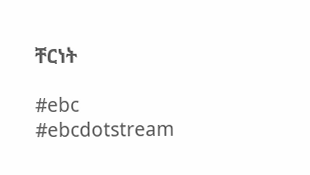ቸርነት

#ebc #ebcdotstream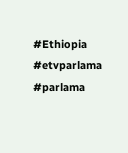#Ethiopia #etvparlama #parlama